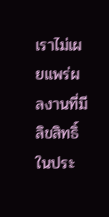เราไม่เผยแพร่ผลงานที่มีลิขสิทธิ์ในประ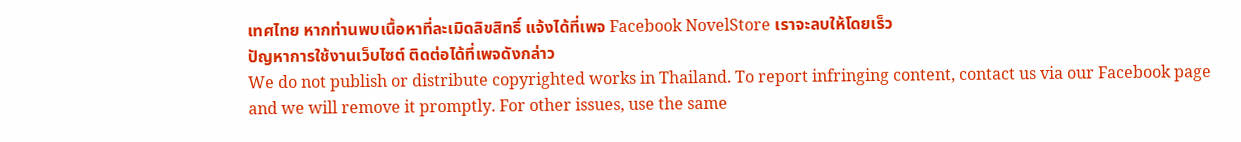เทศไทย หากท่านพบเนื้อหาที่ละเมิดลิขสิทธิ์ แจ้งได้ที่เพจ Facebook NovelStore เราจะลบให้โดยเร็ว
ปัญหาการใช้งานเว็บไซต์ ติดต่อได้ที่เพจดังกล่าว
We do not publish or distribute copyrighted works in Thailand. To report infringing content, contact us via our Facebook page and we will remove it promptly. For other issues, use the same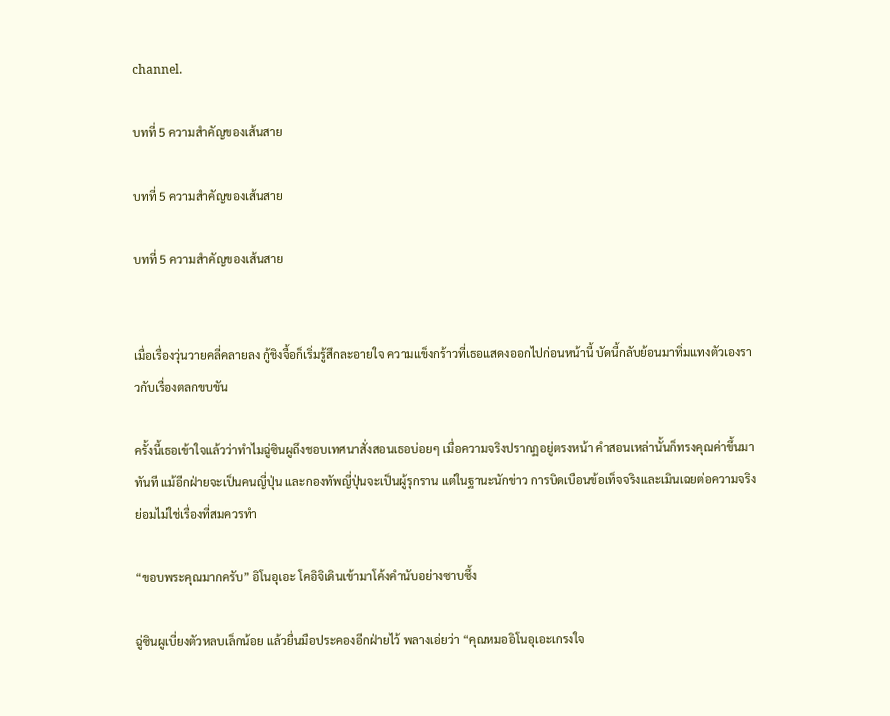channel.

บทที่ 5 ความสำคัญของเส้นสาย

บทที่ 5 ความสำคัญของเส้นสาย

บทที่ 5 ความสำคัญของเส้นสาย


เมื่อเรื่องวุ่นวายคลี่คลายลง กู้ชิงจื้อก็เริ่มรู้สึกละอายใจ ความแข็งกร้าวที่เธอแสดงออกไปก่อนหน้านี้ บัดนี้กลับย้อนมาทิ่มแทงตัวเองราวกับเรื่องตลกขบขัน

ครั้งนี้เธอเข้าใจแล้วว่าทำไมฉู่ซินผูถึงชอบเทศนาสั่งสอนเธอบ่อยๆ เมื่อความจริงปรากฏอยู่ตรงหน้า คำสอนเหล่านั้นก็ทรงคุณค่าขึ้นมาทันที แม้อีกฝ่ายจะเป็นคนญี่ปุ่น และกองทัพญี่ปุ่นจะเป็นผู้รุกราน แต่ในฐานะนักข่าว การบิดเบือนข้อเท็จจริงและเมินเฉยต่อความจริง ย่อมไม่ใช่เรื่องที่สมควรทำ

“ขอบพระคุณมากครับ” อิโนอุเอะ โคอิจิเดินเข้ามาโค้งคำนับอย่างซาบซึ้ง

ฉู่ซินผูเบี่ยงตัวหลบเล็กน้อย แล้วยื่นมือประคองอีกฝ่ายไว้ พลางเอ่ยว่า “คุณหมออิโนอุเอะเกรงใจ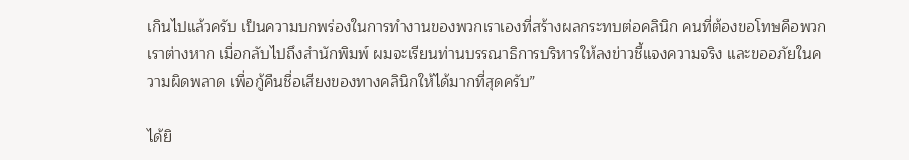เกินไปแล้วครับ เป็นความบกพร่องในการทำงานของพวกเราเองที่สร้างผลกระทบต่อคลินิก คนที่ต้องขอโทษคือพวกเราต่างหาก เมื่อกลับไปถึงสำนักพิมพ์ ผมจะเรียนท่านบรรณาธิการบริหารให้ลงข่าวชี้แจงความจริง และขออภัยในความผิดพลาด เพื่อกู้คืนชื่อเสียงของทางคลินิกให้ได้มากที่สุดครับ”

ได้ยิ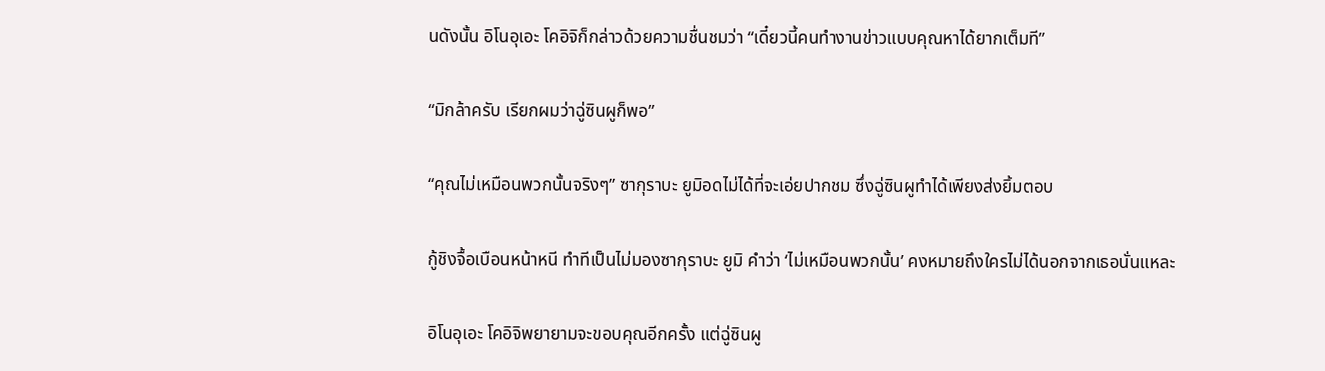นดังนั้น อิโนอุเอะ โคอิจิก็กล่าวด้วยความชื่นชมว่า “เดี๋ยวนี้คนทำงานข่าวแบบคุณหาได้ยากเต็มที”

“มิกล้าครับ เรียกผมว่าฉู่ซินผูก็พอ”

“คุณไม่เหมือนพวกนั้นจริงๆ” ซากุราบะ ยูมิอดไม่ได้ที่จะเอ่ยปากชม ซึ่งฉู่ซินผูทำได้เพียงส่งยิ้มตอบ

กู้ชิงจื้อเบือนหน้าหนี ทำทีเป็นไม่มองซากุราบะ ยูมิ คำว่า ‘ไม่เหมือนพวกนั้น’ คงหมายถึงใครไม่ได้นอกจากเธอนั่นแหละ

อิโนอุเอะ โคอิจิพยายามจะขอบคุณอีกครั้ง แต่ฉู่ซินผู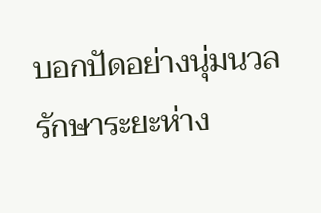บอกปัดอย่างนุ่มนวล รักษาระยะห่าง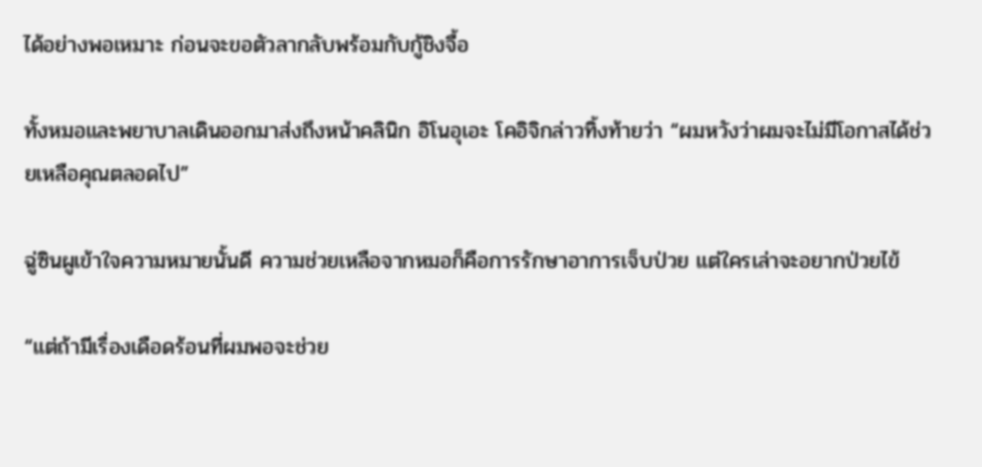ได้อย่างพอเหมาะ ก่อนจะขอตัวลากลับพร้อมกับกู้ชิงจื้อ

ทั้งหมอและพยาบาลเดินออกมาส่งถึงหน้าคลินิก อิโนอุเอะ โคอิจิกล่าวทิ้งท้ายว่า “ผมหวังว่าผมจะไม่มีโอกาสได้ช่วยเหลือคุณตลอดไป”

ฉู่ซินผูเข้าใจความหมายนั้นดี ความช่วยเหลือจากหมอก็คือการรักษาอาการเจ็บป่วย แต่ใครเล่าจะอยากป่วยไข้

“แต่ถ้ามีเรื่องเดือดร้อนที่ผมพอจะช่วย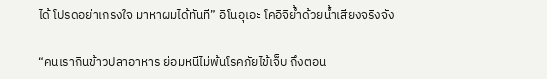ได้ โปรดอย่าเกรงใจ มาหาผมได้ทันที” อิโนอุเอะ โคอิจิย้ำด้วยน้ำเสียงจริงจัง

“คนเรากินข้าวปลาอาหาร ย่อมหนีไม่พ้นโรคภัยไข้เจ็บ ถึงตอน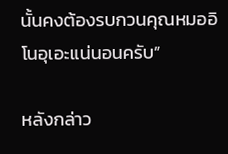นั้นคงต้องรบกวนคุณหมออิโนอุเอะแน่นอนครับ”

หลังกล่าว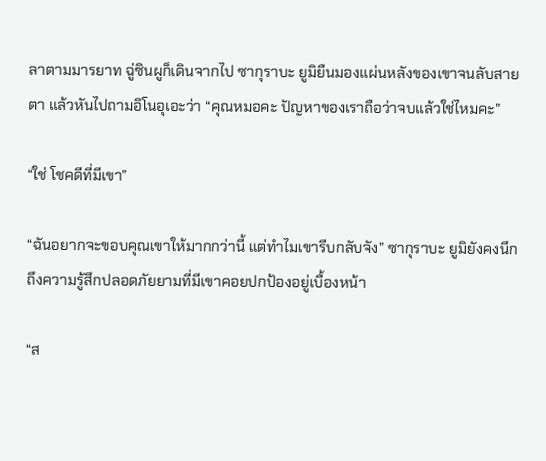ลาตามมารยาท ฉู่ซินผูก็เดินจากไป ซากุราบะ ยูมิยืนมองแผ่นหลังของเขาจนลับสายตา แล้วหันไปถามอิโนอุเอะว่า “คุณหมอคะ ปัญหาของเราถือว่าจบแล้วใช่ไหมคะ”

“ใช่ โชคดีที่มีเขา”

“ฉันอยากจะขอบคุณเขาให้มากกว่านี้ แต่ทำไมเขารีบกลับจัง” ซากุราบะ ยูมิยังคงนึกถึงความรู้สึกปลอดภัยยามที่มีเขาคอยปกป้องอยู่เบื้องหน้า

“ส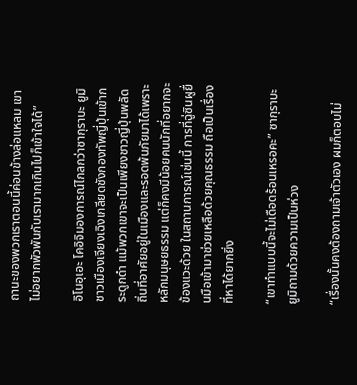ถานะของพวกเราตอนนี้ค่อนข้างล่อแหลม เขาไม่อยากพัวพันกับเรามากเกินไปก็เข้าใจได้”

อิโนอุเอะ โคอิจิมองการณ์ไกลกว่าซากุราบะ ยูมิ ชาวเมืองเจียงเฉิงเกลียดชังกองทัพญี่ปุ่นเข้ากระดูกดำ แม้พวกเขาจะเป็นเพียงชาวญี่ปุ่นพลัดถิ่นที่อาศัยอยู่ในเมืองและรอดพ้นภัยมาได้เพราะหลักมนุษยธรรม แต่ก็คงมีน้อยคนนักที่อยากจะข้องแวะด้วย ในสถานการณ์เช่นนี้ การที่ฉู่ซินผูยื่นมือเข้ามาช่วยเหลือด้วยคุณธรรม ถือเป็นเรื่องที่หาได้ยากยิ่ง

“เขาทำแบบนี้จะไม่เดือดร้อนเหรอคะ” ซากุราบะ ยูมิถามด้วยความเป็นห่วง

“เรื่องนั้นคงต้องถามเจ้าตัวเอง ผมก็ตอบไม่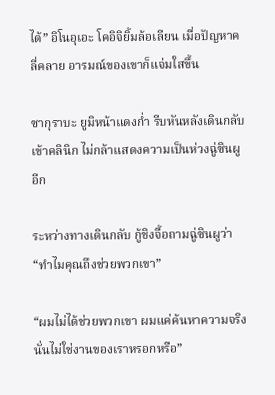ได้” อิโนอุเอะ โคอิจิยิ้มล้อเลียน เมื่อปัญหาคลี่คลาย อารมณ์ของเขาก็แจ่มใสขึ้น

ซากุราบะ ยูมิหน้าแดงก่ำ รีบหันหลังเดินกลับเข้าคลินิก ไม่กล้าแสดงความเป็นห่วงฉู่ซินผูอีก

ระหว่างทางเดินกลับ กู้ชิงจื้อถามฉู่ซินผูว่า “ทำไมคุณถึงช่วยพวกเขา”

“ผมไม่ได้ช่วยพวกเขา ผมแค่ค้นหาความจริง นั่นไม่ใช่งานของเราหรอกหรือ”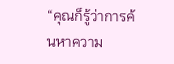“คุณก็รู้ว่าการค้นหาความ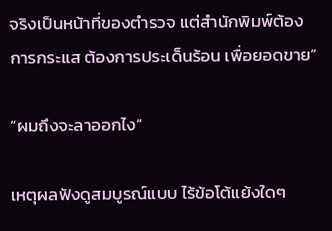จริงเป็นหน้าที่ของตำรวจ แต่สำนักพิมพ์ต้องการกระแส ต้องการประเด็นร้อน เพื่อยอดขาย”

“ผมถึงจะลาออกไง”

เหตุผลฟังดูสมบูรณ์แบบ ไร้ข้อโต้แย้งใดๆ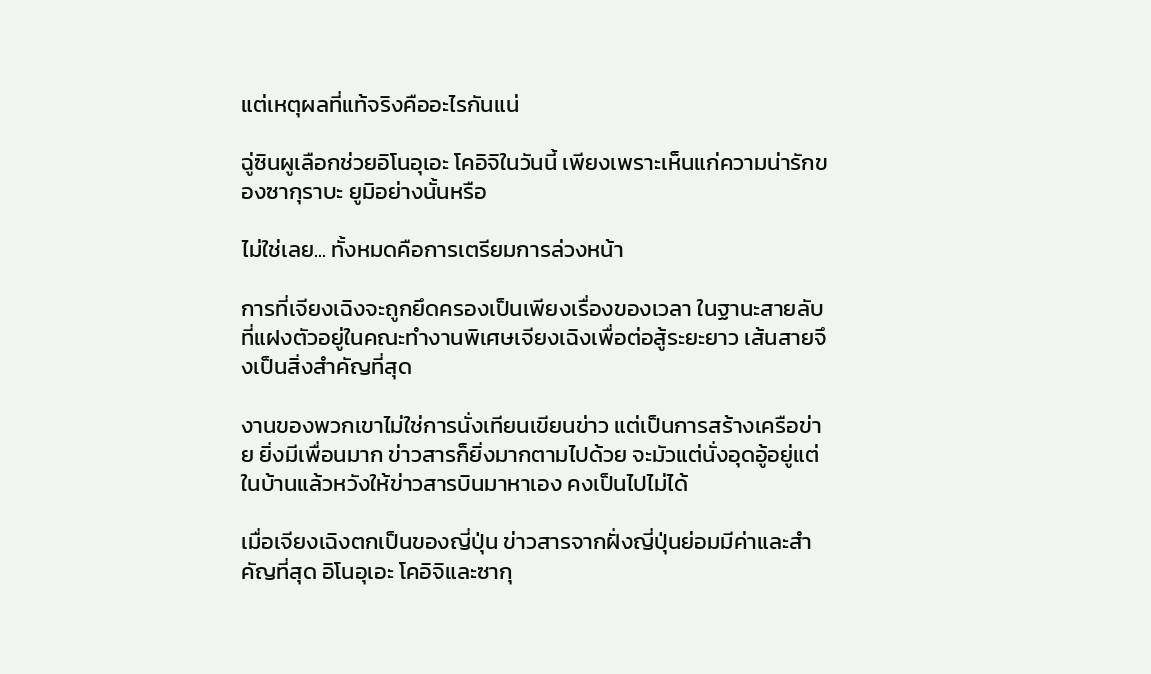แต่เหตุผลที่แท้จริงคืออะไรกันแน่

ฉู่ซินผูเลือกช่วยอิโนอุเอะ โคอิจิในวันนี้ เพียงเพราะเห็นแก่ความน่ารักของซากุราบะ ยูมิอย่างนั้นหรือ

ไม่ใช่เลย... ทั้งหมดคือการเตรียมการล่วงหน้า

การที่เจียงเฉิงจะถูกยึดครองเป็นเพียงเรื่องของเวลา ในฐานะสายลับที่แฝงตัวอยู่ในคณะทำงานพิเศษเจียงเฉิงเพื่อต่อสู้ระยะยาว เส้นสายจึงเป็นสิ่งสำคัญที่สุด

งานของพวกเขาไม่ใช่การนั่งเทียนเขียนข่าว แต่เป็นการสร้างเครือข่าย ยิ่งมีเพื่อนมาก ข่าวสารก็ยิ่งมากตามไปด้วย จะมัวแต่นั่งอุดอู้อยู่แต่ในบ้านแล้วหวังให้ข่าวสารบินมาหาเอง คงเป็นไปไม่ได้

เมื่อเจียงเฉิงตกเป็นของญี่ปุ่น ข่าวสารจากฝั่งญี่ปุ่นย่อมมีค่าและสำคัญที่สุด อิโนอุเอะ โคอิจิและซากุ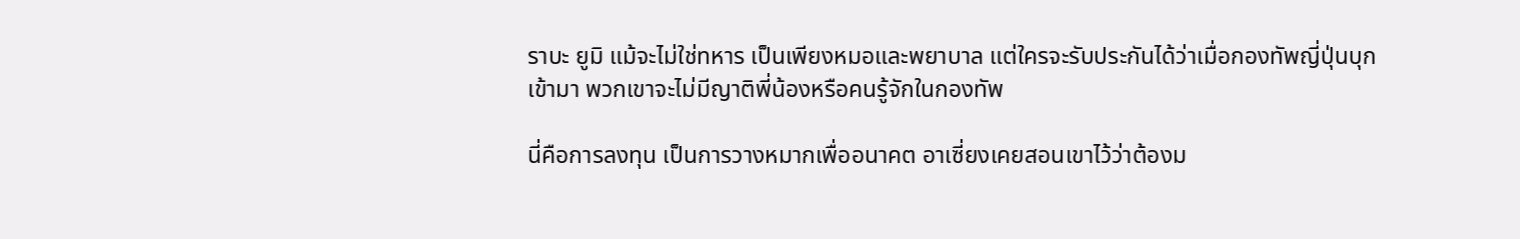ราบะ ยูมิ แม้จะไม่ใช่ทหาร เป็นเพียงหมอและพยาบาล แต่ใครจะรับประกันได้ว่าเมื่อกองทัพญี่ปุ่นบุกเข้ามา พวกเขาจะไม่มีญาติพี่น้องหรือคนรู้จักในกองทัพ

นี่คือการลงทุน เป็นการวางหมากเพื่ออนาคต อาเซี่ยงเคยสอนเขาไว้ว่าต้องม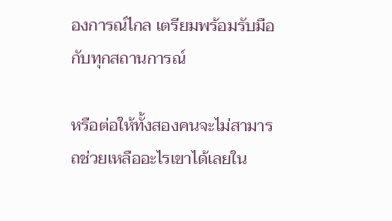องการณ์ไกล เตรียมพร้อมรับมือกับทุกสถานการณ์

หรือต่อให้ทั้งสองคนจะไม่สามารถช่วยเหลืออะไรเขาได้เลยใน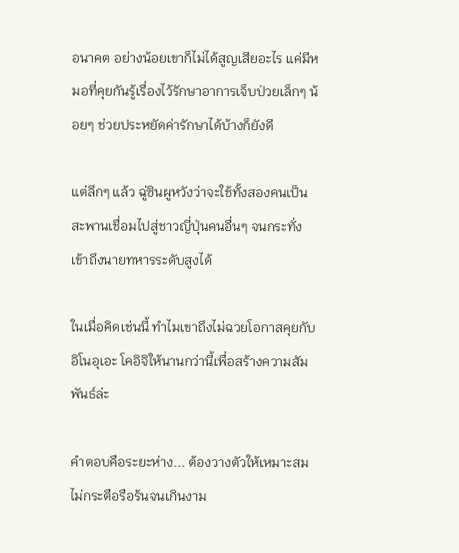อนาคต อย่างน้อยเขาก็ไม่ได้สูญเสียอะไร แค่มีหมอที่คุยกันรู้เรื่องไว้รักษาอาการเจ็บป่วยเล็กๆ น้อยๆ ช่วยประหยัดค่ารักษาได้บ้างก็ยังดี

แต่ลึกๆ แล้ว ฉู่ซินผูหวังว่าจะใช้ทั้งสองคนเป็นสะพานเชื่อมไปสู่ชาวญี่ปุ่นคนอื่นๆ จนกระทั่งเข้าถึงนายทหารระดับสูงได้

ในเมื่อคิดเช่นนี้ ทำไมเขาถึงไม่ฉวยโอกาสคุยกับอิโนอุเอะ โคอิจิให้นานกว่านี้เพื่อสร้างความสัมพันธ์ล่ะ

คำตอบคือระยะห่าง... ต้องวางตัวให้เหมาะสม ไม่กระตือรือร้นจนเกินงาม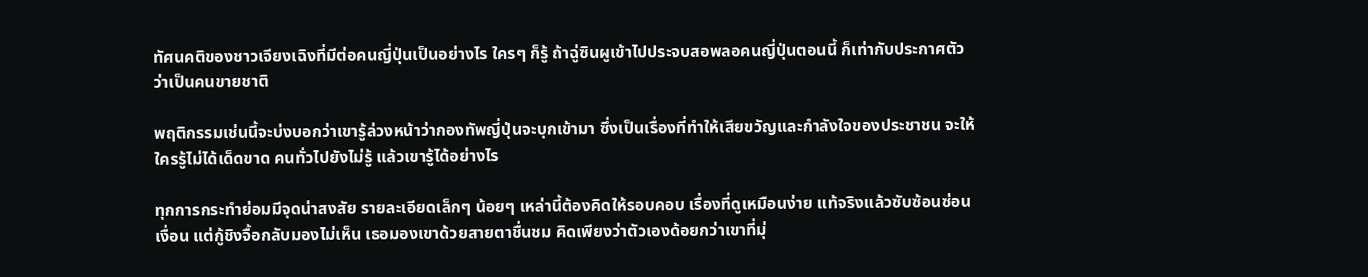ทัศนคติของชาวเจียงเฉิงที่มีต่อคนญี่ปุ่นเป็นอย่างไร ใครๆ ก็รู้ ถ้าฉู่ซินผูเข้าไปประจบสอพลอคนญี่ปุ่นตอนนี้ ก็เท่ากับประกาศตัวว่าเป็นคนขายชาติ

พฤติกรรมเช่นนี้จะบ่งบอกว่าเขารู้ล่วงหน้าว่ากองทัพญี่ปุ่นจะบุกเข้ามา ซึ่งเป็นเรื่องที่ทำให้เสียขวัญและกำลังใจของประชาชน จะให้ใครรู้ไม่ได้เด็ดขาด คนทั่วไปยังไม่รู้ แล้วเขารู้ได้อย่างไร

ทุกการกระทำย่อมมีจุดน่าสงสัย รายละเอียดเล็กๆ น้อยๆ เหล่านี้ต้องคิดให้รอบคอบ เรื่องที่ดูเหมือนง่าย แท้จริงแล้วซับซ้อนซ่อนเงื่อน แต่กู้ชิงจื้อกลับมองไม่เห็น เธอมองเขาด้วยสายตาชื่นชม คิดเพียงว่าตัวเองด้อยกว่าเขาที่มุ่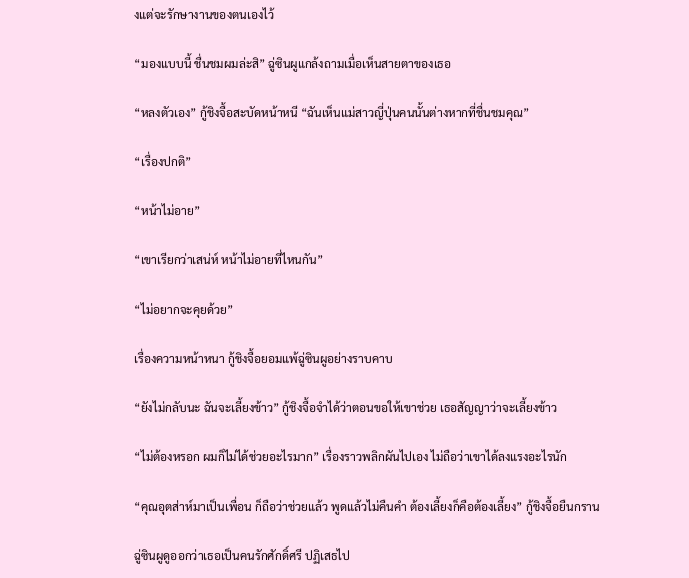งแต่จะรักษางานของตนเองไว้

“มองแบบนี้ ชื่นชมผมล่ะสิ” ฉู่ซินผูแกล้งถามเมื่อเห็นสายตาของเธอ

“หลงตัวเอง” กู้ชิงจื้อสะบัดหน้าหนี “ฉันเห็นแม่สาวญี่ปุ่นคนนั้นต่างหากที่ชื่นชมคุณ”

“เรื่องปกติ”

“หน้าไม่อาย”

“เขาเรียกว่าเสน่ห์ หน้าไม่อายที่ไหนกัน”

“ไม่อยากจะคุยด้วย”

เรื่องความหน้าหนา กู้ชิงจื้อยอมแพ้ฉู่ซินผูอย่างราบคาบ

“ยังไม่กลับนะ ฉันจะเลี้ยงข้าว” กู้ชิงจื้อจำได้ว่าตอนขอให้เขาช่วย เธอสัญญาว่าจะเลี้ยงข้าว

“ไม่ต้องหรอก ผมก็ไม่ได้ช่วยอะไรมาก” เรื่องราวพลิกผันไปเอง ไม่ถือว่าเขาได้ลงแรงอะไรนัก

“คุณอุตส่าห์มาเป็นเพื่อน ก็ถือว่าช่วยแล้ว พูดแล้วไม่คืนคำ ต้องเลี้ยงก็คือต้องเลี้ยง” กู้ชิงจื้อยืนกราน

ฉู่ซินผูดูออกว่าเธอเป็นคนรักศักดิ์ศรี ปฏิเสธไป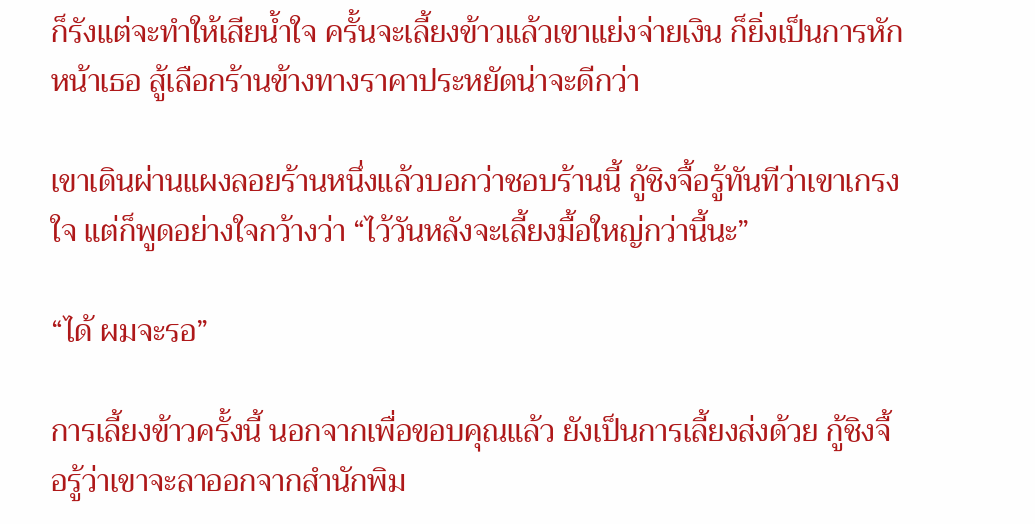ก็รังแต่จะทำให้เสียน้ำใจ ครั้นจะเลี้ยงข้าวแล้วเขาแย่งจ่ายเงิน ก็ยิ่งเป็นการหักหน้าเธอ สู้เลือกร้านข้างทางราคาประหยัดน่าจะดีกว่า

เขาเดินผ่านแผงลอยร้านหนึ่งแล้วบอกว่าชอบร้านนี้ กู้ชิงจื้อรู้ทันทีว่าเขาเกรงใจ แต่ก็พูดอย่างใจกว้างว่า “ไว้วันหลังจะเลี้ยงมื้อใหญ่กว่านี้นะ”

“ได้ ผมจะรอ”

การเลี้ยงข้าวครั้งนี้ นอกจากเพื่อขอบคุณแล้ว ยังเป็นการเลี้ยงส่งด้วย กู้ชิงจื้อรู้ว่าเขาจะลาออกจากสำนักพิม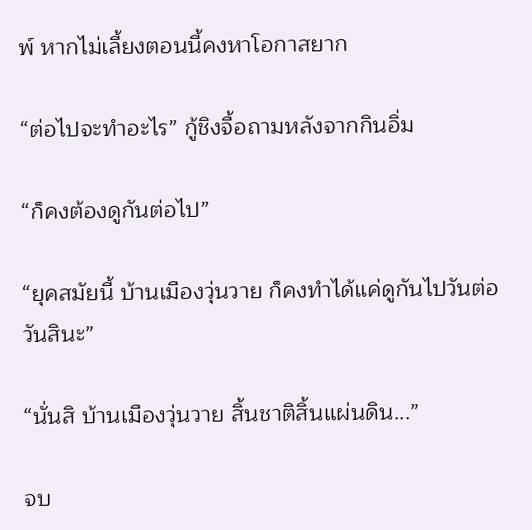พ์ หากไม่เลี้ยงตอนนี้คงหาโอกาสยาก

“ต่อไปจะทำอะไร” กู้ชิงจื้อถามหลังจากกินอิ่ม

“ก็คงต้องดูกันต่อไป”

“ยุคสมัยนี้ บ้านเมืองวุ่นวาย ก็คงทำได้แค่ดูกันไปวันต่อวันสินะ”

“นั่นสิ บ้านเมืองวุ่นวาย สิ้นชาติสิ้นแผ่นดิน...”

จบ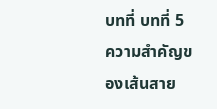บทที่ บทที่ 5 ความสำคัญของเส้นสาย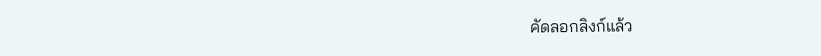คัดลอกลิงก์แล้ว